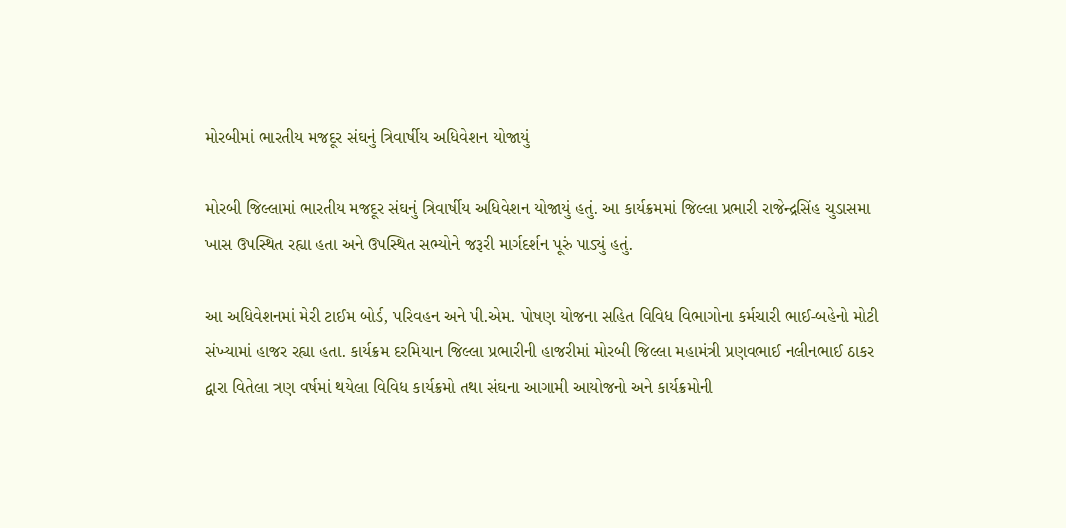મોરબીમાં ભારતીય મજદૂર સંઘનું ત્રિવાર્ષીય અધિવેશન યોજાયું

મોરબી જિલ્લામાં ભારતીય મજદૂર સંઘનું ત્રિવાર્ષીય અધિવેશન યોજાયું હતું. આ કાર્યક્રમમાં જિલ્લા પ્રભારી રાજેન્દ્રસિંહ ચુડાસમા ખાસ ઉપસ્થિત રહ્યા હતા અને ઉપસ્થિત સભ્યોને જરૂરી માર્ગદર્શન પૂરું પાડ્યું હતું.

આ અધિવેશનમાં મેરી ટાઈમ બોર્ડ, પરિવહન અને પી.એમ. પોષણ યોજના સહિત વિવિધ વિભાગોના કર્મચારી ભાઈ-બહેનો મોટી સંખ્યામાં હાજર રહ્યા હતા. કાર્યક્રમ દરમિયાન જિલ્લા પ્રભારીની હાજરીમાં મોરબી જિલ્લા મહામંત્રી પ્રણવભાઈ નલીનભાઈ ઠાકર દ્વારા વિતેલા ત્રણ વર્ષમાં થયેલા વિવિધ કાર્યક્રમો તથા સંઘના આગામી આયોજનો અને કાર્યક્રમોની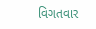વિગતવાર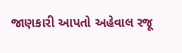જાણકારી આપતો અહેવાલ રજૂ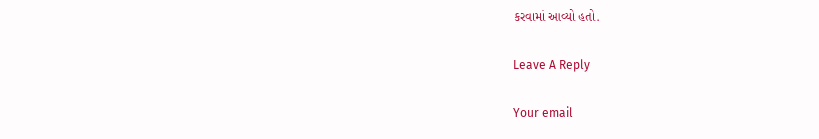કરવામાં આવ્યો હતો.

Leave A Reply

Your email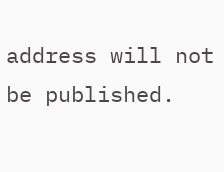address will not be published.